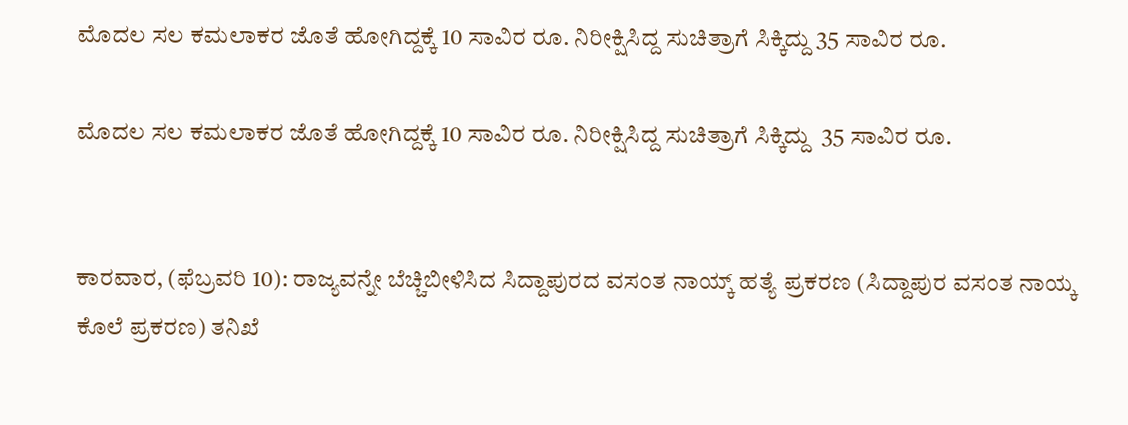ಮೊದಲ ಸಲ ಕಮಲಾಕರ ಜೊತೆ ಹೋಗಿದ್ದಕ್ಕೆ 10 ಸಾವಿರ ರೂ. ನಿರೀಕ್ಷಿಸಿದ್ದ ಸುಚಿತ್ರಾಗೆ ಸಿಕ್ಕಿದ್ದು 35 ಸಾವಿರ ರೂ.

ಮೊದಲ ಸಲ ಕಮಲಾಕರ ಜೊತೆ ಹೋಗಿದ್ದಕ್ಕೆ 10 ಸಾವಿರ ರೂ. ನಿರೀಕ್ಷಿಸಿದ್ದ ಸುಚಿತ್ರಾಗೆ ಸಿಕ್ಕಿದ್ದು  35 ಸಾವಿರ ರೂ.


ಕಾರವಾರ, (ಫೆಬ್ರವರಿ 10): ರಾಜ್ಯವನ್ನೇ ಬೆಚ್ಚಿಬೀಳಿಸಿದ ಸಿದ್ದಾಪುರದ ವಸಂತ ನಾಯ್ಕ್ ಹತ್ಯೆ ಪ್ರಕರಣ (ಸಿದ್ದಾಪುರ ವಸಂತ ನಾಯ್ಕ ಕೊಲೆ ಪ್ರಕರಣ) ತನಿಖೆ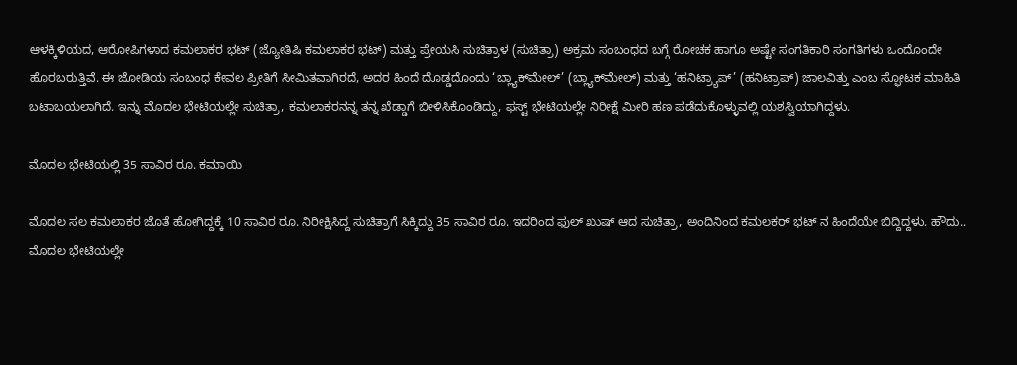ಆಳಕ್ಕಿಳಿಯದ, ಆರೋಪಿಗಳಾದ ಕಮಲಾಕರ ಭಟ್ (ಜ್ಯೋತಿಷಿ ಕಮಲಾಕರ ಭಟ್) ಮತ್ತು ಪ್ರೇಯಸಿ ಸುಚಿತ್ರಾಳ (ಸುಚಿತ್ರಾ) ಅಕ್ರಮ ಸಂಬಂಧದ ಬಗ್ಗೆ ರೋಚಕ ಹಾಗೂ ಅಷ್ಟೇ ಸಂಗತಿಕಾರಿ ಸಂಗತಿಗಳು ಒಂದೊಂದೇ ಹೊರಬರುತ್ತಿವೆ. ಈ ಜೋಡಿಯ ಸಂಬಂಧ ಕೇವಲ ಪ್ರೀತಿಗೆ ಸೀಮಿತವಾಗಿರದೆ, ಅದರ ಹಿಂದೆ ದೊಡ್ಡದೊಂದು ‘ಬ್ಲ್ಯಾಕ್‌ಮೇಲ್’ (ಬ್ಲ್ಯಾಕ್‌ಮೇಲ್) ಮತ್ತು ‘ಹನಿಟ್ರ್ಯಾಪ್’ (ಹನಿಟ್ರಾಪ್) ಜಾಲವಿತ್ತು ಎಂಬ ಸ್ಫೋಟಕ ಮಾಹಿತಿ ಬಟಾಬಯಲಾಗಿದೆ. ಇನ್ನು ಮೊದಲ ಭೇಟಿಯಲ್ಲೇ ಸುಚಿತ್ರಾ, ಕಮಲಾಕರನನ್ನ ತನ್ನ ಖೆಡ್ಡಾಗೆ ಬೀಳಿಸಿಕೊಂಡಿದ್ದು, ಫಸ್ಟ್ ಭೇಟಿಯಲ್ಲೇ ನಿರೀಕ್ಷೆ ಮೀರಿ ಹಣ ಪಡೆದುಕೊಳ್ಳುವಲ್ಲಿ ಯಶಸ್ವಿಯಾಗಿದ್ದಳು.

ಮೊದಲ ಭೇಟಿಯಲ್ಲಿ 35 ಸಾವಿರ ರೂ. ಕಮಾಯಿ

ಮೊದಲ ಸಲ ಕಮಲಾಕರ ಜೊತೆ ಹೋಗಿದ್ದಕ್ಕೆ 10 ಸಾವಿರ ರೂ. ನಿರೀಕ್ಷಿಸಿದ್ದ ಸುಚಿತ್ರಾಗೆ ಸಿಕ್ಕಿದ್ದು 35 ಸಾವಿರ ರೂ. ಇದರಿಂದ ಫುಲ್ ಖುಷ್ ಆದ ಸುಚಿತ್ರಾ, ಅಂದಿನಿಂದ ಕಮಲಕರ್ ಭಟ್ ನ ಹಿಂದೆಯೇ ಬಿದ್ದಿದ್ದಳು. ಹೌದು.. ಮೊದಲ ಭೇಟಿಯಲ್ಲೇ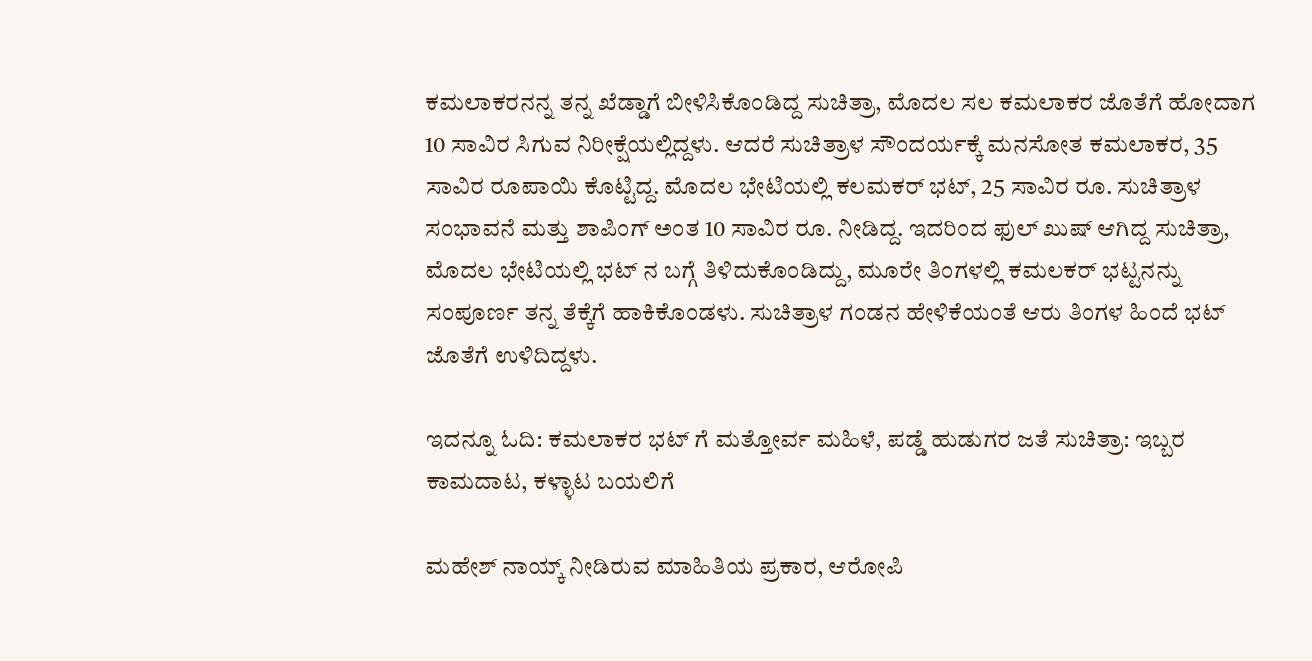ಕಮಲಾಕರನನ್ನ ತನ್ನ ಖೆಡ್ಡಾಗೆ ಬೀಳಿಸಿಕೊಂಡಿದ್ದ ಸುಚಿತ್ರಾ, ಮೊದಲ ಸಲ ಕಮಲಾಕರ ಜೊತೆಗೆ ಹೋದಾಗ 10 ಸಾವಿರ ಸಿಗುವ ನಿರೀಕ್ಷೆಯಲ್ಲಿದ್ದಳು. ಆದರೆ ಸುಚಿತ್ರಾಳ ಸೌಂದರ್ಯಕ್ಕೆ ಮನಸೋತ ಕಮಲಾಕರ, 35 ಸಾವಿರ ರೂಪಾಯಿ ಕೊಟ್ಟಿದ್ದ. ಮೊದಲ ಭೇಟಿಯಲ್ಲಿ ಕಲಮಕರ್ ಭಟ್, 25 ಸಾವಿರ ರೂ. ಸುಚಿತ್ರಾಳ ಸಂಭಾವನೆ ಮತ್ತು ಶಾಪಿಂಗ್ ಅಂತ 10 ಸಾವಿರ ರೂ. ನೀಡಿದ್ದ. ಇದರಿಂದ ಫುಲ್ ಖುಷ್ ಆಗಿದ್ದ ಸುಚಿತ್ರಾ, ಮೊದಲ ಭೇಟಿಯಲ್ಲಿ ಭಟ್ ನ ಬಗ್ಗೆ ತಿಳಿದುಕೊಂಡಿದ್ದು, ಮೂರೇ ತಿಂಗಳಲ್ಲಿ ಕಮಲಕರ್ ಭಟ್ಟನನ್ನು ಸಂಪೂರ್ಣ ತನ್ನ ತೆಕ್ಕೆಗೆ ಹಾಕಿಕೊಂಡಳು. ಸುಚಿತ್ರಾಳ ಗಂಡನ ಹೇಳಿಕೆಯಂತೆ ಆರು ತಿಂಗಳ ಹಿಂದೆ ಭಟ್ ಜೊತೆಗೆ ಉಳಿದಿದ್ದಳು.

ಇದನ್ನೂ ಓದಿ: ಕಮಲಾಕರ ಭಟ್ ಗೆ ಮತ್ತೋರ್ವ ಮಹಿಳೆ, ಪಡ್ಡೆ ಹುಡುಗರ ಜತೆ ಸುಚಿತ್ರಾ: ಇಬ್ಬರ ಕಾಮದಾಟ, ಕಳ್ಳಾಟ ಬಯಲಿಗೆ

ಮಹೇಶ್ ನಾಯ್ಕ್ ನೀಡಿರುವ ಮಾಹಿತಿಯ ಪ್ರಕಾರ, ಆರೋಪಿ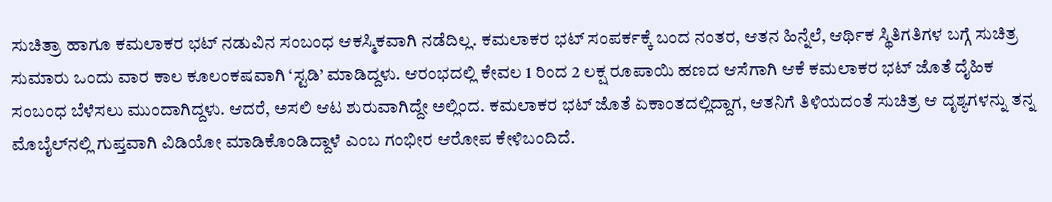ಸುಚಿತ್ರಾ ಹಾಗೂ ಕಮಲಾಕರ ಭಟ್ ನಡುವಿನ ಸಂಬಂಧ ಆಕಸ್ಮಿಕವಾಗಿ ನಡೆದಿಲ್ಲ. ಕಮಲಾಕರ ಭಟ್ ಸಂಪರ್ಕಕ್ಕೆ ಬಂದ ನಂತರ, ಆತನ ಹಿನ್ನೆಲೆ, ಆರ್ಥಿಕ ಸ್ಥಿತಿಗತಿಗಳ ಬಗ್ಗೆ ಸುಚಿತ್ರ ಸುಮಾರು ಒಂದು ವಾರ ಕಾಲ ಕೂಲಂಕಷವಾಗಿ ‘ಸ್ಟಡಿ’ ಮಾಡಿದ್ದಳು. ಆರಂಭದಲ್ಲಿ ಕೇವಲ 1 ರಿಂದ 2 ಲಕ್ಷ ರೂಪಾಯಿ ಹಣದ ಆಸೆಗಾಗಿ ಆಕೆ ಕಮಲಾಕರ ಭಟ್ ಜೊತೆ ದೈಹಿಕ ಸಂಬಂಧ ಬೆಳೆಸಲು ಮುಂದಾಗಿದ್ದಳು. ಆದರೆ, ಅಸಲಿ ಆಟ ಶುರುವಾಗಿದ್ದೇ ಅಲ್ಲಿಂದ. ಕಮಲಾಕರ ಭಟ್ ಜೊತೆ ಏಕಾಂತದಲ್ಲಿದ್ದಾಗ, ಆತನಿಗೆ ತಿಳಿಯದಂತೆ ಸುಚಿತ್ರ ಆ ದೃಶ್ಯಗಳನ್ನು ತನ್ನ ಮೊಬೈಲ್‌ನಲ್ಲಿ ಗುಪ್ತವಾಗಿ ವಿಡಿಯೋ ಮಾಡಿಕೊಂಡಿದ್ದಾಳೆ ಎಂಬ ಗಂಭೀರ ಆರೋಪ ಕೇಳಿಬಂದಿದೆ.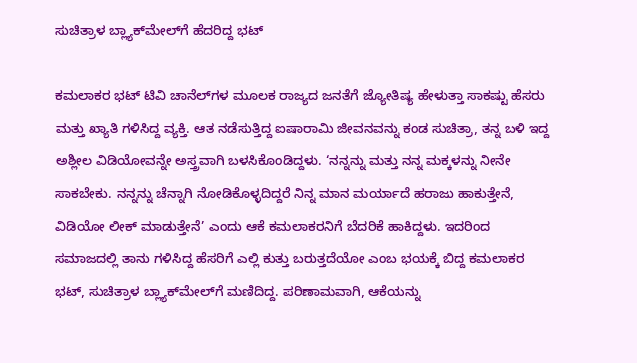ಸುಚಿತ್ರಾಳ ಬ್ಲ್ಯಾಕ್‌ಮೇಲ್‌ಗೆ ಹೆದರಿದ್ದ ಭಟ್

ಕಮಲಾಕರ ಭಟ್ ಟಿವಿ ಚಾನೆಲ್‌ಗಳ ಮೂಲಕ ರಾಜ್ಯದ ಜನತೆಗೆ ಜ್ಯೋತಿಷ್ಯ ಹೇಳುತ್ತಾ ಸಾಕಷ್ಟು ಹೆಸರು ಮತ್ತು ಖ್ಯಾತಿ ಗಳಿಸಿದ್ದ ವ್ಯಕ್ತಿ. ಆತ ನಡೆಸುತ್ತಿದ್ದ ಐಷಾರಾಮಿ ಜೀವನವನ್ನು ಕಂಡ ಸುಚಿತ್ರಾ, ತನ್ನ ಬಳಿ ಇದ್ದ ಅಶ್ಲೀಲ ವಿಡಿಯೋವನ್ನೇ ಅಸ್ತ್ರವಾಗಿ ಬಳಸಿಕೊಂಡಿದ್ದಳು. ‘ನನ್ನನ್ನು ಮತ್ತು ನನ್ನ ಮಕ್ಕಳನ್ನು ನೀನೇ ಸಾಕಬೇಕು. ನನ್ನನ್ನು ಚೆನ್ನಾಗಿ ನೋಡಿಕೊಳ್ಳದಿದ್ದರೆ ನಿನ್ನ ಮಾನ ಮರ್ಯಾದೆ ಹರಾಜು ಹಾಕುತ್ತೇನೆ, ವಿಡಿಯೋ ಲೀಕ್ ಮಾಡುತ್ತೇನೆ’ ಎಂದು ಆಕೆ ಕಮಲಾಕರನಿಗೆ ಬೆದರಿಕೆ ಹಾಕಿದ್ದಳು. ಇದರಿಂದ ಸಮಾಜದಲ್ಲಿ ತಾನು ಗಳಿಸಿದ್ದ ಹೆಸರಿಗೆ ಎಲ್ಲಿ ಕುತ್ತು ಬರುತ್ತದೆಯೋ ಎಂಬ ಭಯಕ್ಕೆ ಬಿದ್ದ ಕಮಲಾಕರ ಭಟ್, ಸುಚಿತ್ರಾಳ ಬ್ಲ್ಯಾಕ್‌ಮೇಲ್‌ಗೆ ಮಣಿದಿದ್ದ. ಪರಿಣಾಮವಾಗಿ, ಆಕೆಯನ್ನು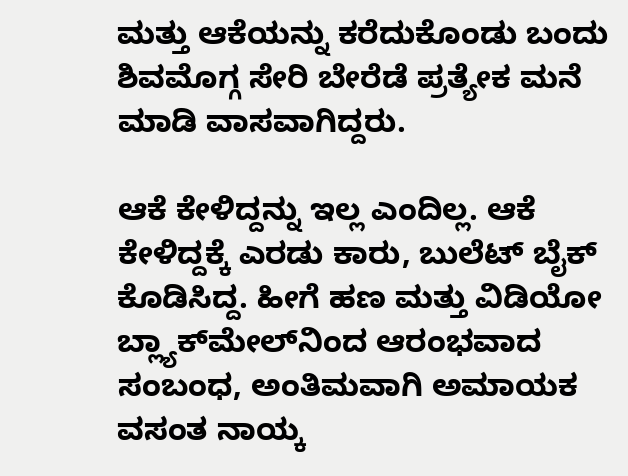ಮತ್ತು ಆಕೆಯನ್ನು ಕರೆದುಕೊಂಡು ಬಂದು ಶಿವಮೊಗ್ಗ ಸೇರಿ ಬೇರೆಡೆ ಪ್ರತ್ಯೇಕ ಮನೆ ಮಾಡಿ ವಾಸವಾಗಿದ್ದರು.

ಆಕೆ ಕೇಳಿದ್ದನ್ನು ಇಲ್ಲ ಎಂದಿಲ್ಲ. ಆಕೆ ಕೇಳಿದ್ದಕ್ಕೆ ಎರಡು ಕಾರು, ಬುಲೆಟ್ ಬೈಕ್ ಕೊಡಿಸಿದ್ದ. ಹೀಗೆ ಹಣ ಮತ್ತು ವಿಡಿಯೋ ಬ್ಲ್ಯಾಕ್‌ಮೇಲ್‌ನಿಂದ ಆರಂಭವಾದ ಸಂಬಂಧ, ಅಂತಿಮವಾಗಿ ಅಮಾಯಕ ವಸಂತ ನಾಯ್ಕ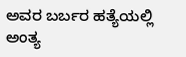ಅವರ ಬರ್ಬರ ಹತ್ಯೆಯಲ್ಲಿ ಅಂತ್ಯ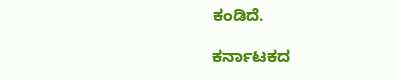ಕಂಡಿದೆ.

ಕರ್ನಾಟಕದ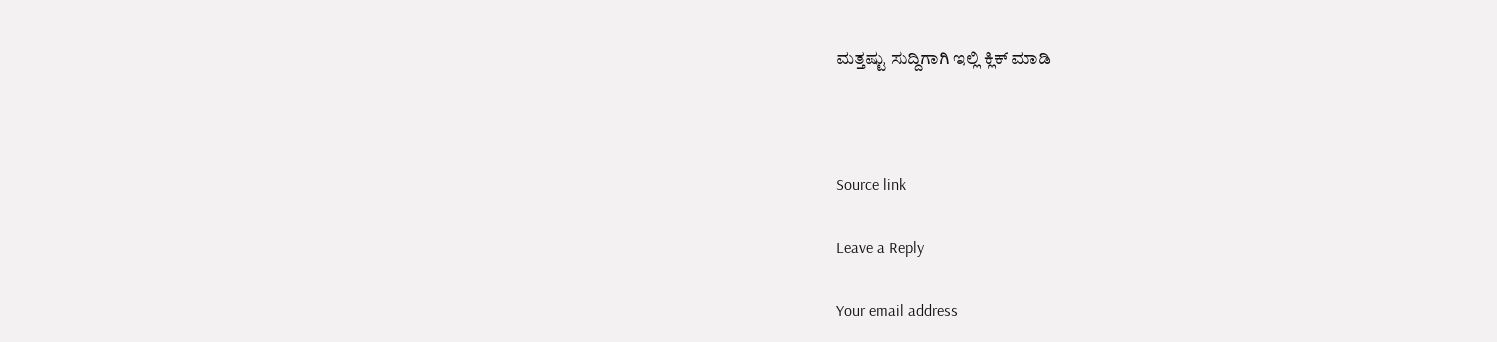ಮತ್ತಷ್ಟು ಸುದ್ದಿಗಾಗಿ ಇಲ್ಲಿ ಕ್ಲಿಕ್ ಮಾಡಿ



Source link

Leave a Reply

Your email address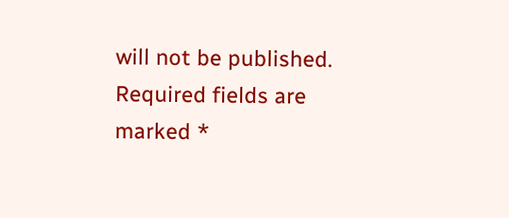will not be published. Required fields are marked *